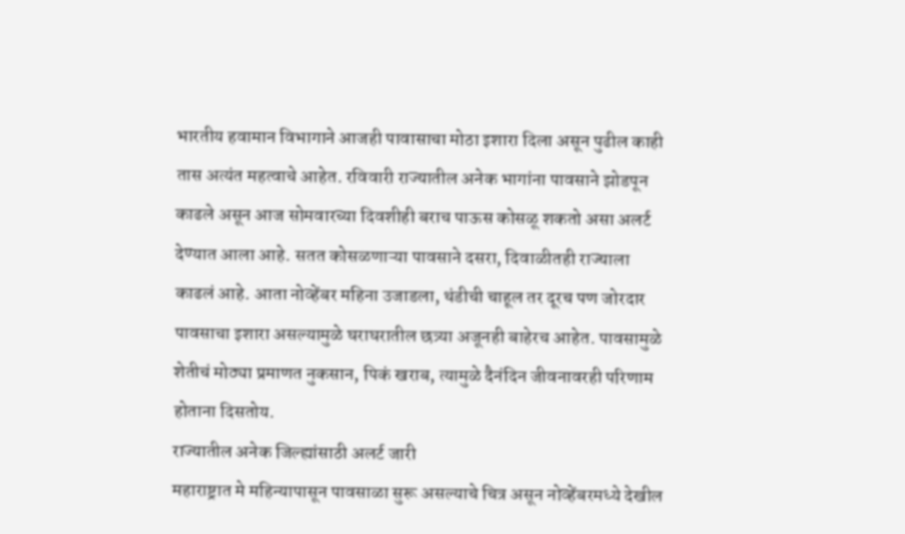भारतीय हवामान विभागाने आजही पावासाचा मोठा इशारा दिला असून पुढील काही तास अत्यंत महत्वाचे आहेत. रविवारी राज्यातील अनेक भागांना पावसाने झोडपून काढले असून आज सोमवारच्या दिवशीही बराच पाऊस कोसळू शकतो असा अलर्ट देण्यात आला आहे. सतत कोसळणाऱ्या पावसाने दसरा, दिवाळीतही राज्याला काढलं आहे. आता नोव्हेंबर महिना उजाडला, थंडीची चाहूल तर दूरच पण जोरदार पावसाचा इशारा असल्यामुळे घराघरातील छत्र्या अजूनही बाहेरच आहेत. पावसामुळे शेतीचं मोठ्या प्रमाणत नुकसान, पिकं खराब, त्यामुळे दैनंदिन जीवनावरही परिणाम होताना दिसतोय.
राज्यातील अनेक जिल्ह्यांसाठी अलर्ट जारी
महाराष्ट्रात मे महिन्यापासून पावसाळा सुरू असल्याचे चित्र असून नोव्हेंबरमध्ये देखील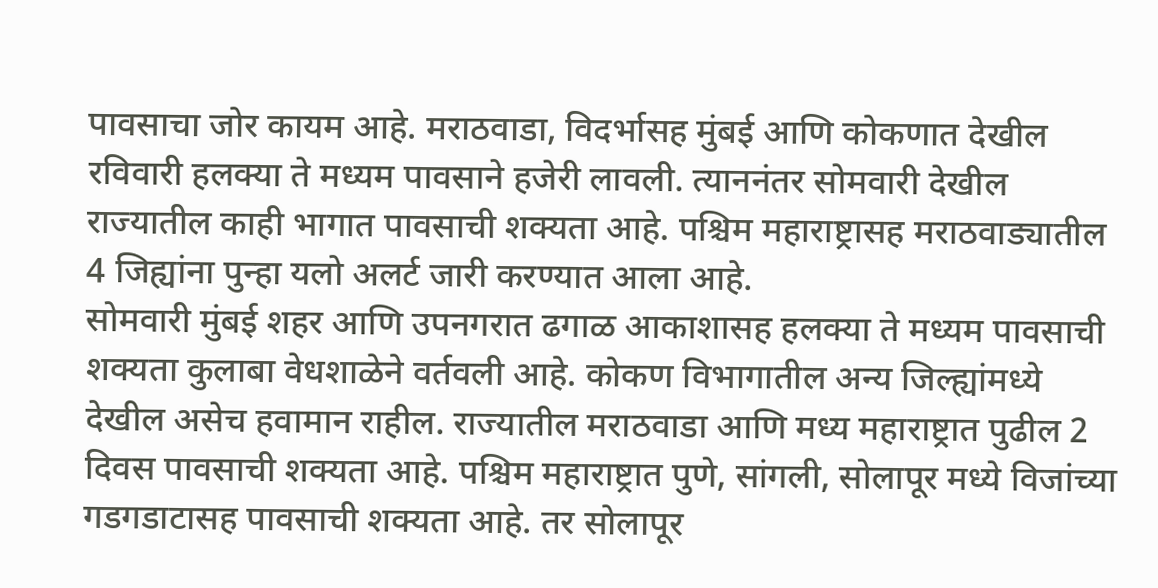पावसाचा जोर कायम आहे. मराठवाडा, विदर्भासह मुंबई आणि कोकणात देखील रविवारी हलक्या ते मध्यम पावसाने हजेरी लावली. त्याननंतर सोमवारी देखील राज्यातील काही भागात पावसाची शक्यता आहे. पश्चिम महाराष्ट्रासह मराठवाड्यातील 4 जिह्यांना पुन्हा यलो अलर्ट जारी करण्यात आला आहे.
सोमवारी मुंबई शहर आणि उपनगरात ढगाळ आकाशासह हलक्या ते मध्यम पावसाची शक्यता कुलाबा वेधशाळेने वर्तवली आहे. कोकण विभागातील अन्य जिल्ह्यांमध्ये देखील असेच हवामान राहील. राज्यातील मराठवाडा आणि मध्य महाराष्ट्रात पुढील 2 दिवस पावसाची शक्यता आहे. पश्चिम महाराष्ट्रात पुणे, सांगली, सोलापूर मध्ये विजांच्या गडगडाटासह पावसाची शक्यता आहे. तर सोलापूर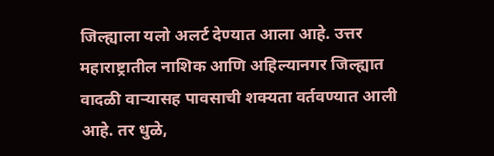जिल्ह्याला यलो अलर्ट देण्यात आला आहे. उत्तर महाराष्ट्रातील नाशिक आणि अहिल्यानगर जिल्ह्यात वादळी वाऱ्यासह पावसाची शक्यता वर्तवण्यात आली आहे. तर धुळे,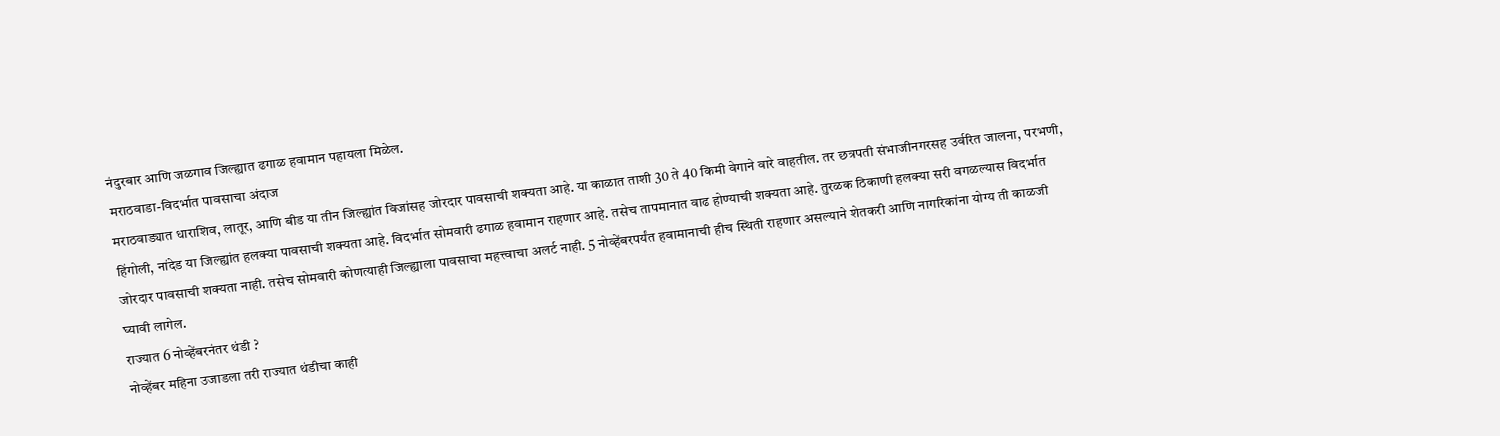नंदुरबार आणि जळगाव जिल्ह्यात ढगाळ हवामान पहायला मिळेल.
मराठवाडा-विदर्भात पावसाचा अंदाज
मराठवाड्यात धाराशिव, लातूर, आणि बीड या तीन जिल्ह्यांत विजांसह जोरदार पावसाची शक्यता आहे. या काळात ताशी 30 ते 40 किमी वेगाने वारे वाहतील. तर छत्रपती संभाजीनगरसह उर्वरित जालना, परभणी, हिंगोली, नांदेड या जिल्ह्यांत हलक्या पावसाची शक्यता आहे. विदर्भात सोमवारी ढगाळ हवामान राहणार आहे. तसेच तापमानात वाढ होण्याची शक्यता आहे. तुरळक ठिकाणी हलक्या सरी वगळल्यास विदर्भात जोरदार पावसाची शक्यता नाही. तसेच सोमवारी कोणत्याही जिल्ह्याला पावसाचा महत्त्वाचा अलर्ट नाही. 5 नोव्हेंबरपर्यंत हवामानाची हीच स्थिती राहणार असल्याने शेतकरी आणि नागरिकांना योग्य ती काळजी घ्यावी लागेल.
राज्यात 6 नोव्हेंबरनंतर थंडी ?
नोव्हेंबर महिना उजाडला तरी राज्यात थंडीचा काही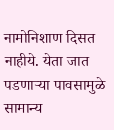नामोनिशाण दिसत नाहीये. येता जात पडणाऱ्या पावसामुळे सामान्य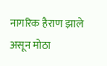नागरिक हैराण झाले असून मोठा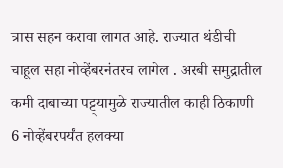त्रास सहन करावा लागत आहे. राज्यात थंडीची चाहूल सहा नोव्हेंबरनंतरच लागेल . अरबी समुद्रातील कमी दाबाच्या पट्ट्यामुळे राज्यातील काही ठिकाणी 6 नोव्हेंबरपर्यंत हलक्या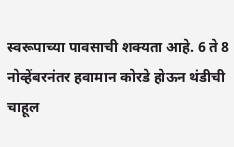स्वरूपाच्या पावसाची शक्यता आहे. 6 ते 8 नोव्हेंबरनंतर हवामान कोरडे होऊन थंडीची चाहूल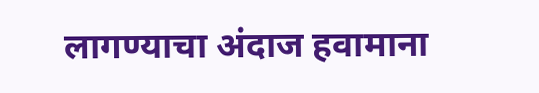लागण्याचा अंदाज हवामाना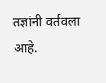तज्ञांनी वर्तवला आहे.